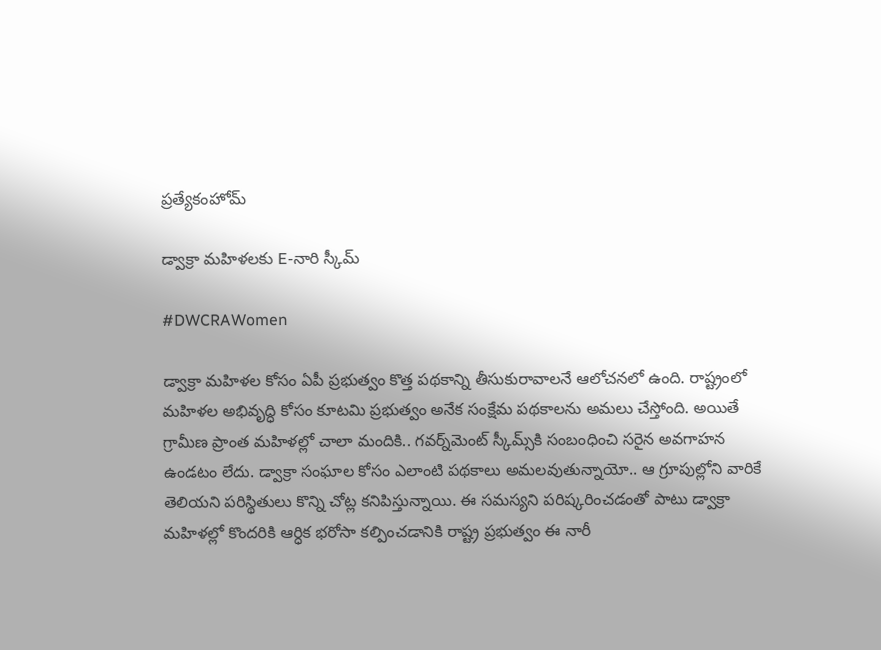ప్రత్యేకంహోమ్

డ్వాక్రా మహిళలకు E-నారి స్కీమ్‌

#DWCRAWomen

డ్వాక్రా మహిళల కోసం ఏపీ ప్రభుత్వం కొత్త పథకాన్ని తీసుకురావాలనే ఆలోచనలో ఉంది. రాష్ట్రంలో మహిళల అభివృద్ధి కోసం కూటమి ప్రభుత్వం అనేక సంక్షేమ పథకాలను అమలు చేస్తోంది. అయితే గ్రామీణ ప్రాంత మహిళల్లో చాలా మందికి.. గవర్న్‌మెంట్‌ స్కీమ్స్‌కి సంబంధించి సరైన అవగాహన ఉండటం లేదు. డ్వాక్రా సంఘాల కోసం ఎలాంటి పథకాలు అమలవుతున్నాయో.. ఆ గ్రూపుల్లోని వారికే తెలియని పరిస్థితులు కొన్ని చోట్ల కనిపిస్తున్నాయి. ఈ సమస్యని పరిష్కరించడంతో పాటు డ్వాక్రా మహిళల్లో కొందరికి ఆర్ధిక భరోసా కల్పించడానికి రాష్ట్ర ప్రభుత్వం ఈ నారీ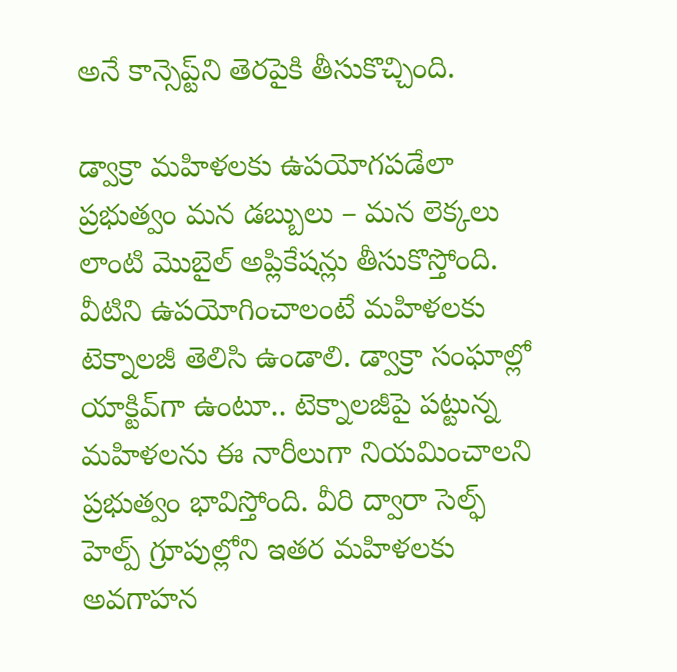అనే కాన్సెప్ట్‌ని తెరపైకి తీసుకొచ్చింది.

డ్వాక్రా మహిళలకు ఉపయోగపడేలా ప్రభుత్వం మన డబ్బులు – మన లెక్కలు లాంటి మొబైల్‌ అప్లికేషన్లు తీసుకొస్తోంది. వీటిని ఉపయోగించాలంటే మహిళలకు టెక్నాలజీ తెలిసి ఉండాలి. డ్వాక్రా సంఘాల్లో యాక్టివ్‌గా ఉంటూ.. టెక్నాలజీపై పట్టున్న మహిళలను ఈ నారీలుగా నియమించాలని ప్రభుత్వం భావిస్తోంది. వీరి ద్వారా సెల్ఫ్‌ హెల్ప్‌ గ్రూపుల్లోని ఇతర మహిళలకు అవగాహన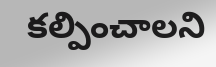కల్పించాలని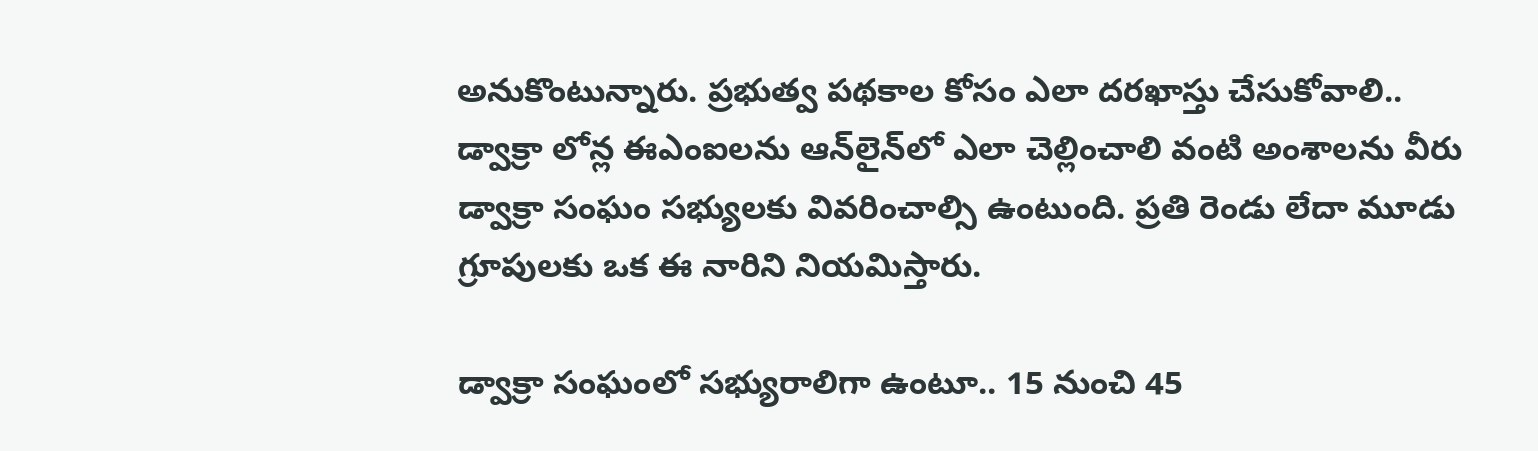అనుకొంటున్నారు. ప్రభుత్వ పథకాల కోసం ఎలా దరఖాస్తు చేసుకోవాలి.. డ్వాక్రా లోన్ల ఈఎంఐలను ఆన్‌లైన్‌లో ఎలా చెల్లించాలి వంటి అంశాలను వీరు డ్వాక్రా సంఘం సభ్యులకు వివరించాల్సి ఉంటుంది. ప్రతి రెండు లేదా మూడు గ్రూపులకు ఒక ఈ నారిని నియమిస్తారు.

డ్వాక్రా సంఘంలో సభ్యురాలిగా ఉంటూ.. 15 నుంచి 45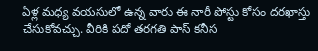ఏళ్ల మధ్య వయసులో ఉన్న వారు ఈ నారీ పోస్టు కోసం దరఖాస్తు చేసుకోవచ్చు. వీరికి పదో తరగతి పాస్‌ కనీస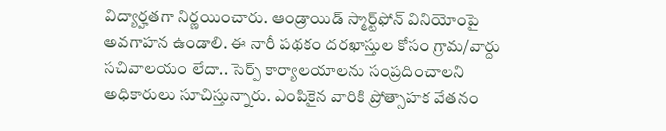విద్యార్హతగా నిర్ణయించారు. ఆండ్రాయిడ్‌ స్మార్ట్‌ఫోన్‌ వినియోంపై అవగాహన ఉండాలి. ఈ నారీ పథకం దరఖాస్తుల కోసం గ్రామ/వార్దు సచివాలయం లేదా.. సెర్ప్‌ కార్యాలయాలను సంప్రదించాలని అధికారులు సూచిస్తున్నారు. ఎంపికైన వారికి ప్రోత్సాహక వేతనం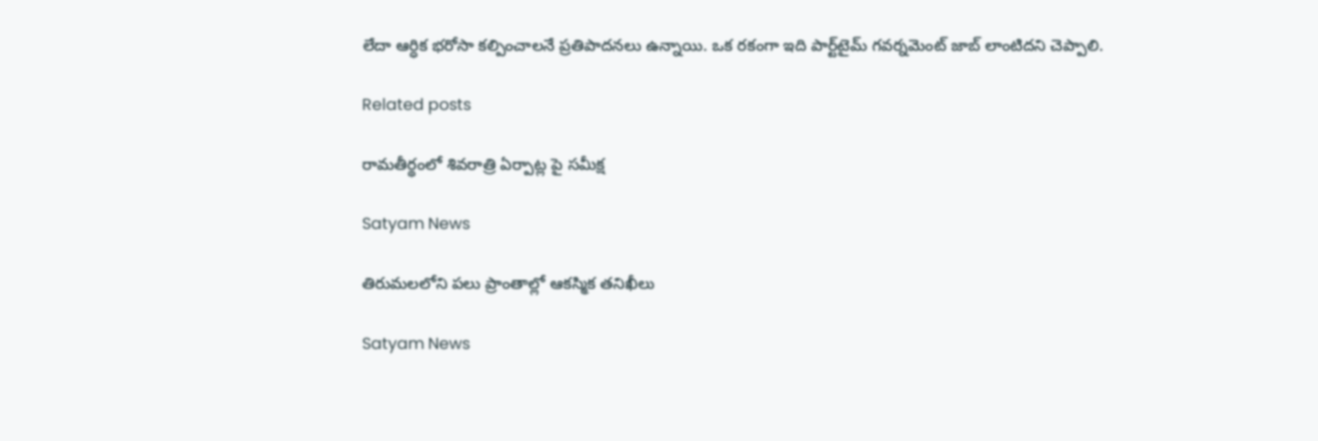లేదా ఆర్ధిక భరోసా కల్పించాలనే ప్రతిపాదనలు ఉన్నాయి. ఒక రకంగా ఇది పార్ట్‌టైమ్ గవర్నమెంట్‌ జాబ్‌ లాంటిదని చెప్పాలి.

Related posts

రామతీర్థంలో శివరాత్రి ఏర్పాట్ల పై సమీక్ష

Satyam News

తిరుమలలోని పలు ప్రాంతాల్లో ఆకస్మిక తనిఖీలు

Satyam News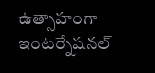ఉత్సాహంగా ఇంటర్నేషనల్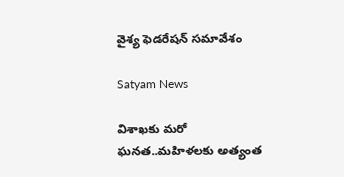వైశ్య ఫెడరేషన్ సమావేశం

Satyam News

విశాఖకు మరో ఘనత..మహిళలకు అత్యంత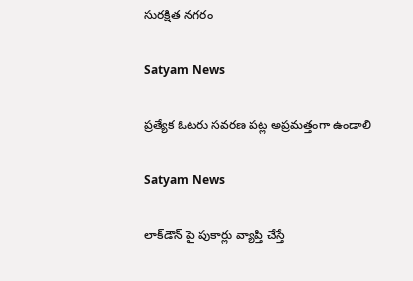సురక్షిత నగరం

Satyam News

ప్రత్యేక ఓటరు సవరణ పట్ల అప్రమత్తంగా ఉండాలి

Satyam News

లాక్‌డౌన్ పై పుకార్లు వ్యాప్తి చేస్తే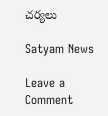చర్యలు

Satyam News

Leave a Comment